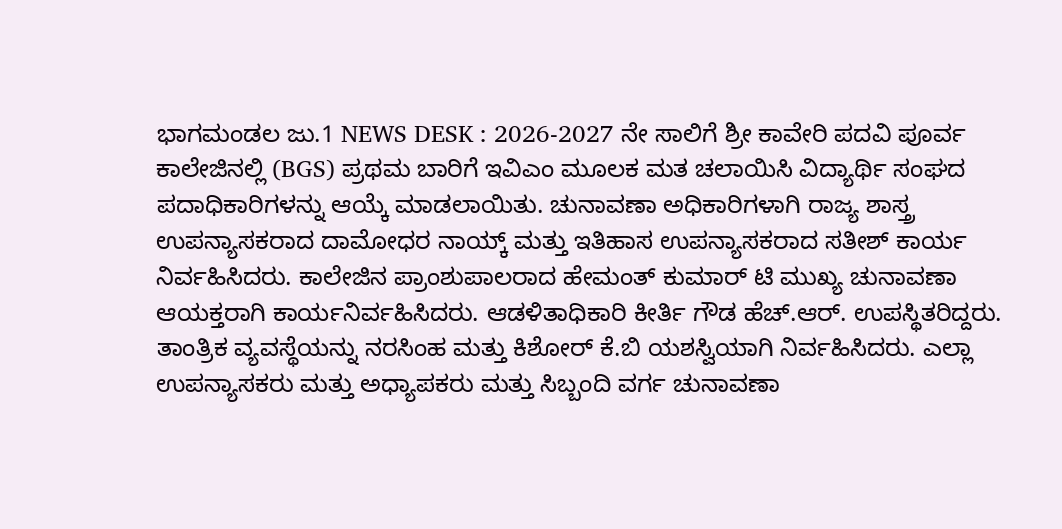ಭಾಗಮಂಡಲ ಜು.1 NEWS DESK : 2026-2027 ನೇ ಸಾಲಿಗೆ ಶ್ರೀ ಕಾವೇರಿ ಪದವಿ ಪೂರ್ವ ಕಾಲೇಜಿನಲ್ಲಿ (BGS) ಪ್ರಥಮ ಬಾರಿಗೆ ಇವಿಎಂ ಮೂಲಕ ಮತ ಚಲಾಯಿಸಿ ವಿದ್ಯಾರ್ಥಿ ಸಂಘದ ಪದಾಧಿಕಾರಿಗಳನ್ನು ಆಯ್ಕೆ ಮಾಡಲಾಯಿತು. ಚುನಾವಣಾ ಅಧಿಕಾರಿಗಳಾಗಿ ರಾಜ್ಯ ಶಾಸ್ತ್ರ ಉಪನ್ಯಾಸಕರಾದ ದಾಮೋಧರ ನಾಯ್ಕ್ ಮತ್ತು ಇತಿಹಾಸ ಉಪನ್ಯಾಸಕರಾದ ಸತೀಶ್ ಕಾರ್ಯ ನಿರ್ವಹಿಸಿದರು. ಕಾಲೇಜಿನ ಪ್ರಾಂಶುಪಾಲರಾದ ಹೇಮಂತ್ ಕುಮಾರ್ ಟಿ ಮುಖ್ಯ ಚುನಾವಣಾ ಆಯಕ್ತರಾಗಿ ಕಾರ್ಯನಿರ್ವಹಿಸಿದರು. ಆಡಳಿತಾಧಿಕಾರಿ ಕೀರ್ತಿ ಗೌಡ ಹೆಚ್.ಆರ್. ಉಪಸ್ಥಿತರಿದ್ದರು. ತಾಂತ್ರಿಕ ವ್ಯವಸ್ಥೆಯನ್ನು ನರಸಿಂಹ ಮತ್ತು ಕಿಶೋರ್ ಕೆ.ಬಿ ಯಶಸ್ವಿಯಾಗಿ ನಿರ್ವಹಿಸಿದರು. ಎಲ್ಲಾ ಉಪನ್ಯಾಸಕರು ಮತ್ತು ಅಧ್ಯಾಪಕರು ಮತ್ತು ಸಿಬ್ಬಂದಿ ವರ್ಗ ಚುನಾವಣಾ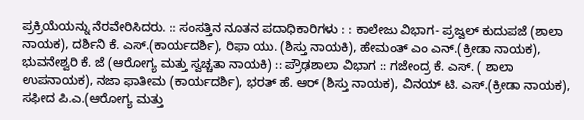ಪ್ರಕ್ರಿಯೆಯನ್ನು ನೆರವೇರಿಸಿದರು. :: ಸಂಸತ್ತಿನ ನೂತನ ಪದಾಧಿಕಾರಿಗಳು : : ಕಾಲೇಜು ವಿಭಾಗ- ಪ್ರಜ್ವಲ್ ಕುದುಪಜೆ (ಶಾಲಾ ನಾಯಕ), ದರ್ಶಿನಿ ಕೆ. ಎಸ್.(ಕಾರ್ಯದರ್ಶಿ), ರಿಫಾ ಯು. (ಶಿಸ್ತು ನಾಯಕಿ), ಹೇಮಂತ್ ಎಂ ಎನ್.(ಕ್ರೀಡಾ ನಾಯಕ), ಭುವನೇಶ್ವರಿ ಕೆ. ಜೆ (ಆರೋಗ್ಯ ಮತ್ತು ಸ್ವಚ್ಚತಾ ನಾಯಕಿ) :: ಪ್ರೌಢಶಾಲಾ ವಿಭಾಗ :: ಗಜೇಂದ್ರ ಕೆ. ಎಸ್. ( ಶಾಲಾ ಉಪನಾಯಕ), ನಜಾ ಫಾತೀಮ (ಕಾರ್ಯದರ್ಶಿ), ಭರತ್ ಹೆ. ಆರ್ (ಶಿಸ್ತು ನಾಯಕ), ವಿನಯ್ ಟಿ. ಎಸ್.(ಕ್ರೀಡಾ ನಾಯಕ), ಸಫೀದ ಪಿ.ಎ.(ಆರೋಗ್ಯ ಮತ್ತು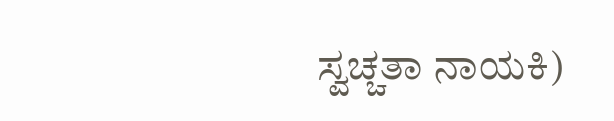ಸ್ವಚ್ಚತಾ ನಾಯಕಿ)